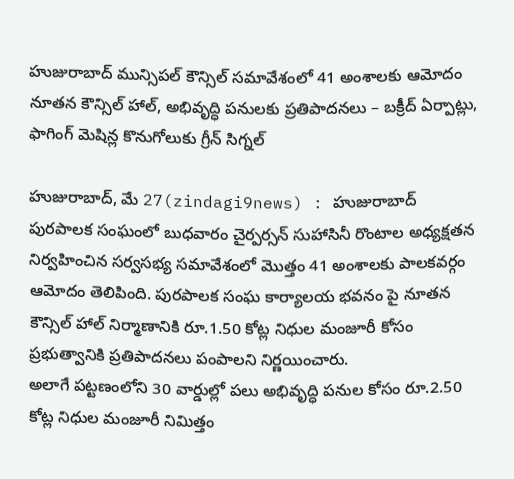హుజురాబాద్ మున్సిపల్ కౌన్సిల్ సమావేశంలో 41 అంశాలకు ఆమోదం
నూతన కౌన్సిల్ హాల్, అభివృద్ధి పనులకు ప్రతిపాదనలు – బక్రీద్ ఏర్పాట్లు, ఫాగింగ్ మెషిన్ల కొనుగోలుకు గ్రీన్ సిగ్నల్

హుజురాబాద్, మే 27(zindagi9news) : హుజురాబాద్ పురపాలక సంఘంలో బుధవారం చైర్పర్సన్ సుహాసినీ రొంటాల అధ్యక్షతన నిర్వహించిన సర్వసభ్య సమావేశంలో మొత్తం 41 అంశాలకు పాలకవర్గం ఆమోదం తెలిపింది. పురపాలక సంఘ కార్యాలయ భవనం పై నూతన కౌన్సిల్ హాల్ నిర్మాణానికి రూ.1.50 కోట్ల నిధుల మంజూరీ కోసం ప్రభుత్వానికి ప్రతిపాదనలు పంపాలని నిర్ణయించారు.
అలాగే పట్టణంలోని 30 వార్డుల్లో పలు అభివృద్ధి పనుల కోసం రూ.2.50 కోట్ల నిధుల మంజూరీ నిమిత్తం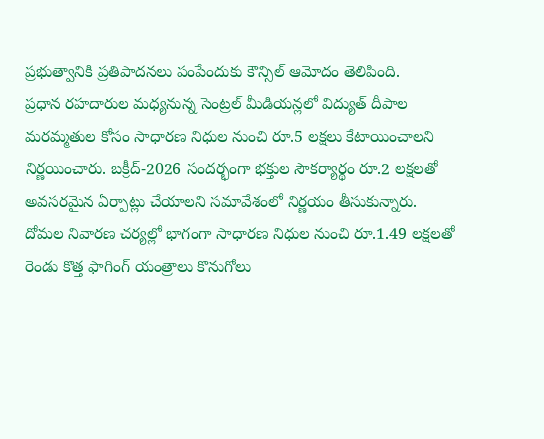ప్రభుత్వానికి ప్రతిపాదనలు పంపేందుకు కౌన్సిల్ ఆమోదం తెలిపింది.
ప్రధాన రహదారుల మధ్యనున్న సెంట్రల్ మీడియన్లలో విద్యుత్ దీపాల మరమ్మతుల కోసం సాధారణ నిధుల నుంచి రూ.5 లక్షలు కేటాయించాలని నిర్ణయించారు. బక్రీద్-2026 సందర్భంగా భక్తుల సౌకర్యార్థం రూ.2 లక్షలతో అవసరమైన ఏర్పాట్లు చేయాలని సమావేశంలో నిర్ణయం తీసుకున్నారు.
దోమల నివారణ చర్యల్లో భాగంగా సాధారణ నిధుల నుంచి రూ.1.49 లక్షలతో రెండు కొత్త ఫాగింగ్ యంత్రాలు కొనుగోలు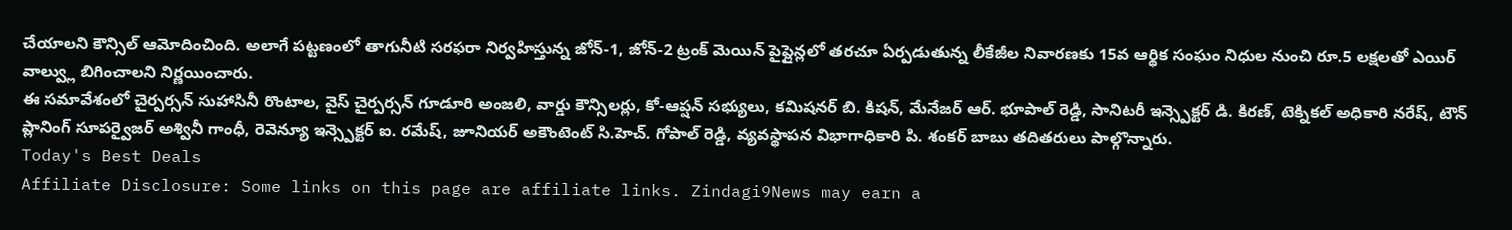చేయాలని కౌన్సిల్ ఆమోదించింది. అలాగే పట్టణంలో తాగునీటి సరఫరా నిర్వహిస్తున్న జోన్-1, జోన్-2 ట్రంక్ మెయిన్ పైప్లైన్లలో తరచూ ఏర్పడుతున్న లీకేజీల నివారణకు 15వ ఆర్థిక సంఘం నిధుల నుంచి రూ.5 లక్షలతో ఎయిర్ వాల్వ్లు బిగించాలని నిర్ణయించారు.
ఈ సమావేశంలో చైర్పర్సన్ సుహాసినీ రొంటాల, వైస్ చైర్పర్సన్ గూడూరి అంజలి, వార్డు కౌన్సిలర్లు, కో-ఆప్షన్ సభ్యులు, కమిషనర్ బి. కిషన్, మేనేజర్ ఆర్. భూపాల్ రెడ్డి, సానిటరీ ఇన్స్పెక్టర్ డి. కిరణ్, టెక్నికల్ అధికారి నరేష్, టౌన్ ప్లానింగ్ సూపర్వైజర్ అశ్వినీ గాంధీ, రెవెన్యూ ఇన్స్పెక్టర్ ఐ. రమేష్, జూనియర్ అకౌంటెంట్ సి.హెచ్. గోపాల్ రెడ్డి, వ్యవస్థాపన విభాగాధికారి పి. శంకర్ బాబు తదితరులు పాల్గొన్నారు.
Today's Best Deals
Affiliate Disclosure: Some links on this page are affiliate links. Zindagi9News may earn a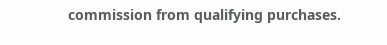commission from qualifying purchases.